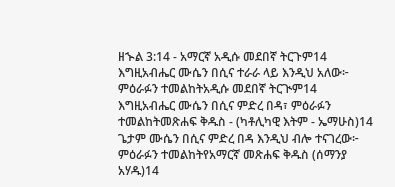ዘኍል 3:14 - አማርኛ አዲሱ መደበኛ ትርጉም14 እግዚአብሔር ሙሴን በሲና ተራራ ላይ እንዲህ አለው፦ ምዕራፉን ተመልከትአዲሱ መደበኛ ትርጒም14 እግዚአብሔር ሙሴን በሲና ምድረ በዳ፣ ምዕራፉን ተመልከትመጽሐፍ ቅዱስ - (ካቶሊካዊ እትም - ኤማሁስ)14 ጌታም ሙሴን በሲና ምድረ በዳ እንዲህ ብሎ ተናገረው፦ ምዕራፉን ተመልከትየአማርኛ መጽሐፍ ቅዱስ (ሰማንያ አሃዱ)14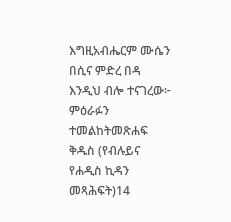እግዚአብሔርም ሙሴን በሲና ምድረ በዳ እንዲህ ብሎ ተናገረው፦ ምዕራፉን ተመልከትመጽሐፍ ቅዱስ (የብሉይና የሐዲስ ኪዳን መጻሕፍት)14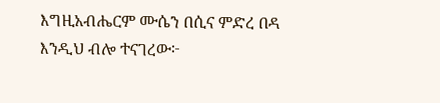እግዚአብሔርም ሙሴን በሲና ምድረ በዳ እንዲህ ብሎ ተናገረው፦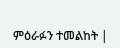ምዕራፉን ተመልከት |